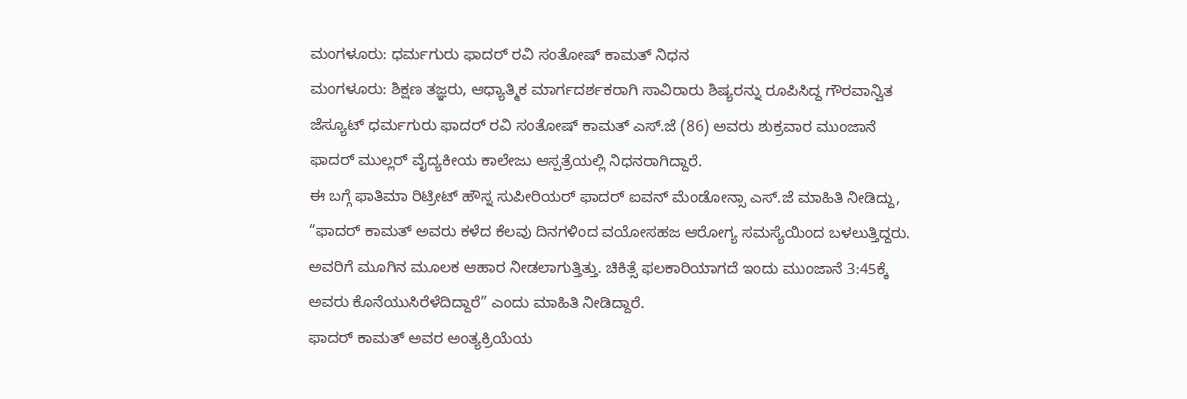ಮಂಗಳೂರು: ಧರ್ಮಗುರು ಫಾದರ್ ರವಿ ಸಂತೋಷ್ ಕಾಮತ್ ನಿಧನ
ಮಂಗಳೂರು: ಶಿಕ್ಷಣ ತಜ್ಞರು, ಆಧ್ಯಾತ್ಮಿಕ ಮಾರ್ಗದರ್ಶಕರಾಗಿ ಸಾವಿರಾರು ಶಿಷ್ಯರನ್ನು ರೂಪಿಸಿದ್ದ ಗೌರವಾನ್ವಿತ ಜೆಸ್ಯೂಟ್ ಧರ್ಮಗುರು ಫಾದರ್ ರವಿ ಸಂತೋಷ್ ಕಾಮತ್ ಎಸ್.ಜೆ (86) ಅವರು ಶುಕ್ರವಾರ ಮುಂಜಾನೆ ಫಾದರ್ ಮುಲ್ಲರ್ ವೈದ್ಯಕೀಯ ಕಾಲೇಜು ಆಸ್ಪತ್ರೆಯಲ್ಲಿ ನಿಧನರಾಗಿದ್ದಾರೆ.
ಈ ಬಗ್ಗೆ ಫಾತಿಮಾ ರಿಟ್ರೀಟ್ ಹೌಸ್ನ ಸುಪೀರಿಯರ್ ಫಾದರ್ ಐವನ್ ಮೆಂಡೋನ್ಸಾ ಎಸ್.ಜೆ ಮಾಹಿತಿ ನೀಡಿದ್ದು, “ಫಾದರ್ ಕಾಮತ್ ಅವರು ಕಳೆದ ಕೆಲವು ದಿನಗಳಿಂದ ವಯೋಸಹಜ ಆರೋಗ್ಯ ಸಮಸ್ಯೆಯಿಂದ ಬಳಲುತ್ತಿದ್ದರು. ಅವರಿಗೆ ಮೂಗಿನ ಮೂಲಕ ಆಹಾರ ನೀಡಲಾಗುತ್ತಿತ್ತು. ಚಿಕಿತ್ಸೆ ಫಲಕಾರಿಯಾಗದೆ ಇಂದು ಮುಂಜಾನೆ 3:45ಕ್ಕೆ ಅವರು ಕೊನೆಯುಸಿರೆಳೆದಿದ್ದಾರೆ” ಎಂದು ಮಾಹಿತಿ ನೀಡಿದ್ದಾರೆ.
ಫಾದರ್ ಕಾಮತ್ ಅವರ ಅಂತ್ಯಕ್ರಿಯೆಯ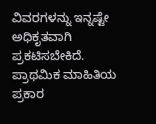ವಿವರಗಳನ್ನು ಇನ್ನಷ್ಟೇ ಅಧಿಕೃತವಾಗಿ ಪ್ರಕಟಿಸಬೇಕಿದೆ. ಪ್ರಾಥಮಿಕ ಮಾಹಿತಿಯ ಪ್ರಕಾರ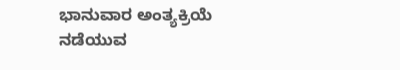ಭಾನುವಾರ ಅಂತ್ಯಕ್ರಿಯೆ ನಡೆಯುವ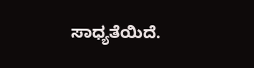ಸಾಧ್ಯತೆಯಿದೆ.